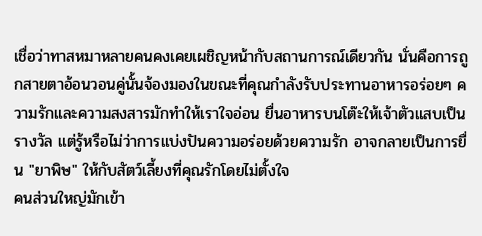เชื่อว่าทาสหมาหลายคนคงเคยเผชิญหน้ากับสถานการณ์เดียวกัน นั่นคือการถูกสายตาอ้อนวอนคู่นั้นจ้องมองในขณะที่คุณกำลังรับประทานอาหารอร่อยๆ ความรักและความสงสารมักทำให้เราใจอ่อน ยื่นอาหารบนโต๊ะให้เจ้าตัวแสบเป็นรางวัล แต่รู้หรือไม่ว่าการแบ่งปันความอร่อยด้วยความรัก อาจกลายเป็นการยื่น "ยาพิษ" ให้กับสัตว์เลี้ยงที่คุณรักโดยไม่ตั้งใจ
คนส่วนใหญ่มักเข้า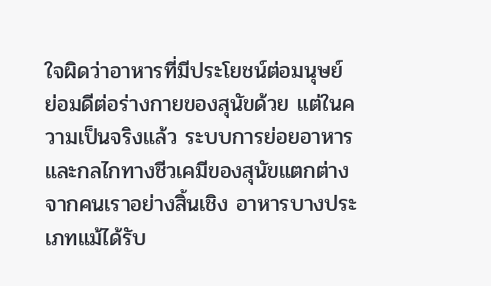ใจผิดว่าอาหารที่มีประโยชน์ต่อมนุษย์ ย่อมดีต่อร่างกายของสุนัขด้วย แต่ในความเป็นจริงแล้ว ระบบการย่อยอาหารและกลไกทางชีวเคมีของสุนัขแตกต่างจากคนเราอย่างสิ้นเชิง อาหารบางประเภทแม้ได้รับ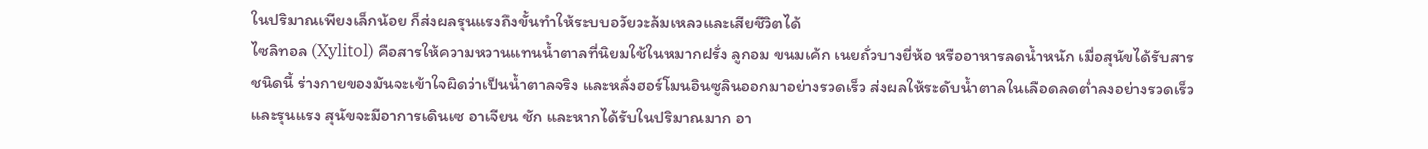ในปริมาณเพียงเล็กน้อย ก็ส่งผลรุนแรงถึงขั้นทำให้ระบบอวัยวะล้มเหลวและเสียชีวิตได้
ไซลิทอล (Xylitol) คือสารให้ความหวานแทนน้ำตาลที่นิยมใช้ในหมากฝรั่ง ลูกอม ขนมเค้ก เนยถั่วบางยี่ห้อ หรืออาหารลดน้ำหนัก เมื่อสุนัขได้รับสารชนิดนี้ ร่างกายของมันจะเข้าใจผิดว่าเป็นน้ำตาลจริง และหลั่งฮอร์โมนอินซูลินออกมาอย่างรวดเร็ว ส่งผลให้ระดับน้ำตาลในเลือดลดต่ำลงอย่างรวดเร็วและรุนแรง สุนัขจะมีอาการเดินเซ อาเจียน ชัก และหากได้รับในปริมาณมาก อา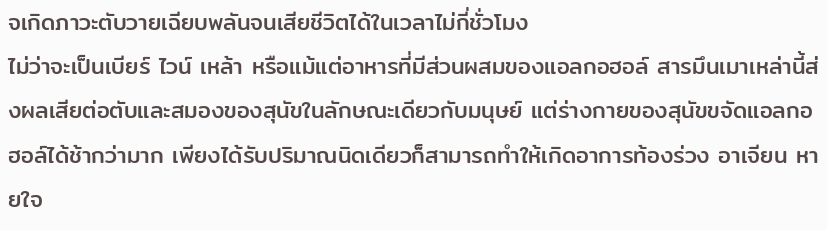จเกิดภาวะตับวายเฉียบพลันจนเสียชีวิตได้ในเวลาไม่กี่ชั่วโมง
ไม่ว่าจะเป็นเบียร์ ไวน์ เหล้า หรือแม้แต่อาหารที่มีส่วนผสมของแอลกอฮอล์ สารมึนเมาเหล่านี้ส่งผลเสียต่อตับและสมองของสุนัขในลักษณะเดียวกับมนุษย์ แต่ร่างกายของสุนัขขจัดแอลกอฮอล์ได้ช้ากว่ามาก เพียงได้รับปริมาณนิดเดียวก็สามารถทำให้เกิดอาการท้องร่วง อาเจียน หายใจ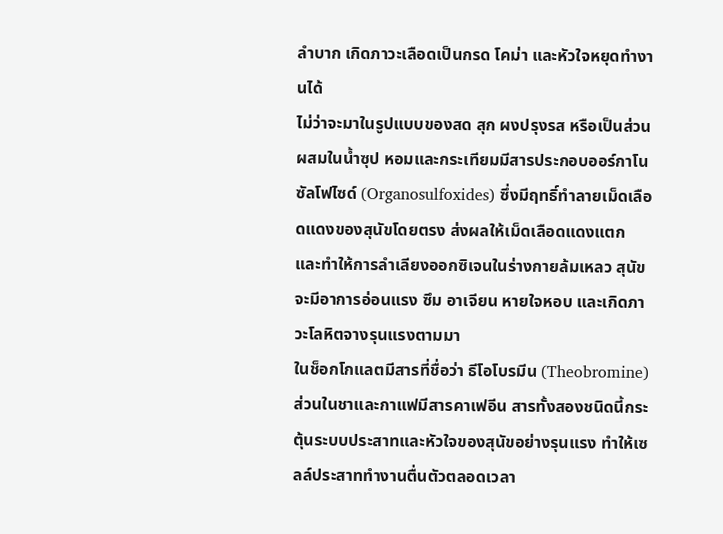ลำบาก เกิดภาวะเลือดเป็นกรด โคม่า และหัวใจหยุดทำงานได้
ไม่ว่าจะมาในรูปแบบของสด สุก ผงปรุงรส หรือเป็นส่วนผสมในน้ำซุป หอมและกระเทียมมีสารประกอบออร์กาโนซัลโฟไซด์ (Organosulfoxides) ซึ่งมีฤทธิ์ทำลายเม็ดเลือดแดงของสุนัขโดยตรง ส่งผลให้เม็ดเลือดแดงแตก และทำให้การลำเลียงออกซิเจนในร่างกายล้มเหลว สุนัขจะมีอาการอ่อนแรง ซึม อาเจียน หายใจหอบ และเกิดภาวะโลหิตจางรุนแรงตามมา
ในช็อกโกแลตมีสารที่ชื่อว่า ธีโอโบรมีน (Theobromine) ส่วนในชาและกาแฟมีสารคาเฟอีน สารทั้งสองชนิดนี้กระตุ้นระบบประสาทและหัวใจของสุนัขอย่างรุนแรง ทำให้เซลล์ประสาททำงานตื่นตัวตลอดเวลา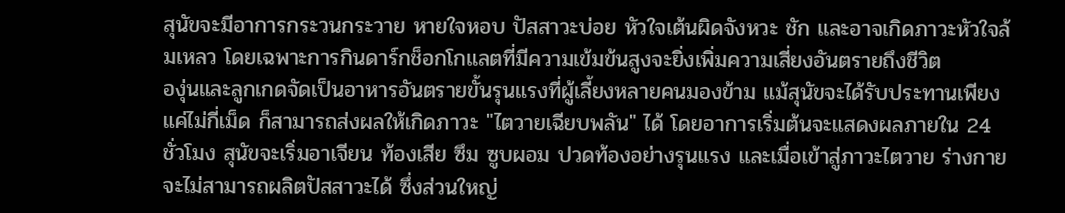สุนัขจะมีอาการกระวนกระวาย หายใจหอบ ปัสสาวะบ่อย หัวใจเต้นผิดจังหวะ ชัก และอาจเกิดภาวะหัวใจล้มเหลว โดยเฉพาะการกินดาร์กช็อกโกแลตที่มีความเข้มข้นสูงจะยิ่งเพิ่มความเสี่ยงอันตรายถึงชีวิต
องุ่นและลูกเกดจัดเป็นอาหารอันตรายขั้นรุนแรงที่ผู้เลี้ยงหลายคนมองข้าม แม้สุนัขจะได้รับประทานเพียงแค่ไม่กี่เม็ด ก็สามารถส่งผลให้เกิดภาวะ "ไตวายเฉียบพลัน" ได้ โดยอาการเริ่มต้นจะแสดงผลภายใน 24 ชั่วโมง สุนัขจะเริ่มอาเจียน ท้องเสีย ซึม ซูบผอม ปวดท้องอย่างรุนแรง และเมื่อเข้าสู่ภาวะไตวาย ร่างกายจะไม่สามารถผลิตปัสสาวะได้ ซึ่งส่วนใหญ่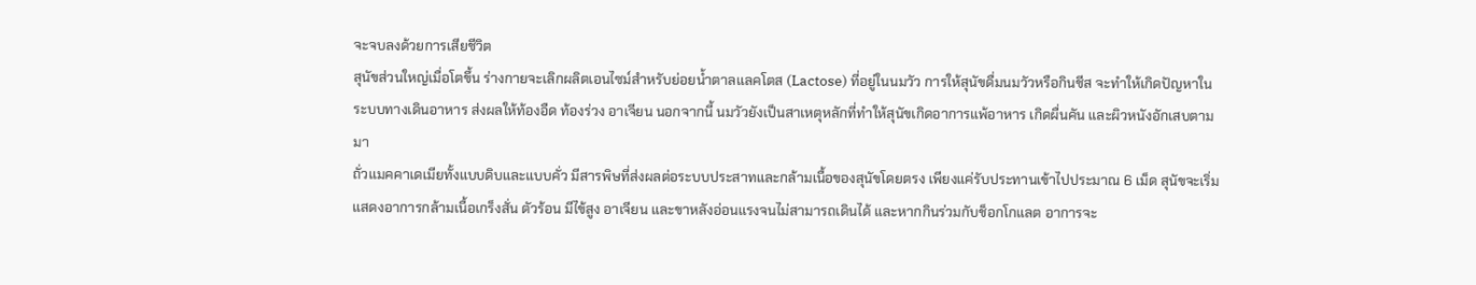จะจบลงด้วยการเสียชีวิต
สุนัขส่วนใหญ่เมื่อโตขึ้น ร่างกายจะเลิกผลิตเอนไซม์สำหรับย่อยน้ำตาลแลคโตส (Lactose) ที่อยู่ในนมวัว การให้สุนัขดื่มนมวัวหรือกินชีส จะทำให้เกิดปัญหาในระบบทางเดินอาหาร ส่งผลให้ท้องอืด ท้องร่วง อาเจียน นอกจากนี้ นมวัวยังเป็นสาเหตุหลักที่ทำให้สุนัขเกิดอาการแพ้อาหาร เกิดผื่นคัน และผิวหนังอักเสบตามมา
ถั่วแมคคาเดเมียทั้งแบบดิบและแบบคั่ว มีสารพิษที่ส่งผลต่อระบบประสาทและกล้ามเนื้อของสุนัขโดยตรง เพียงแค่รับประทานเข้าไปประมาณ 6 เม็ด สุนัขจะเริ่มแสดงอาการกล้ามเนื้อเกร็งสั่น ตัวร้อน มีไข้สูง อาเจียน และขาหลังอ่อนแรงจนไม่สามารถเดินได้ และหากกินร่วมกับช็อกโกแลต อาการจะ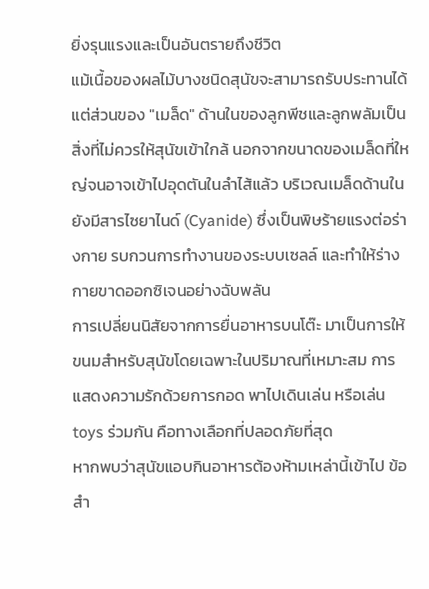ยิ่งรุนแรงและเป็นอันตรายถึงชีวิต
แม้เนื้อของผลไม้บางชนิดสุนัขจะสามารถรับประทานได้ แต่ส่วนของ "เมล็ด" ด้านในของลูกพีชและลูกพลัมเป็นสิ่งที่ไม่ควรให้สุนัขเข้าใกล้ นอกจากขนาดของเมล็ดที่ใหญ่จนอาจเข้าไปอุดตันในลำไส้แล้ว บริเวณเมล็ดด้านในยังมีสารไซยาไนด์ (Cyanide) ซึ่งเป็นพิษร้ายแรงต่อร่างกาย รบกวนการทำงานของระบบเซลล์ และทำให้ร่างกายขาดออกซิเจนอย่างฉับพลัน
การเปลี่ยนนิสัยจากการยื่นอาหารบนโต๊ะ มาเป็นการให้ขนมสำหรับสุนัขโดยเฉพาะในปริมาณที่เหมาะสม การแสดงความรักด้วยการกอด พาไปเดินเล่น หรือเล่น toys ร่วมกัน คือทางเลือกที่ปลอดภัยที่สุด
หากพบว่าสุนัขแอบกินอาหารต้องห้ามเหล่านี้เข้าไป ข้อสำ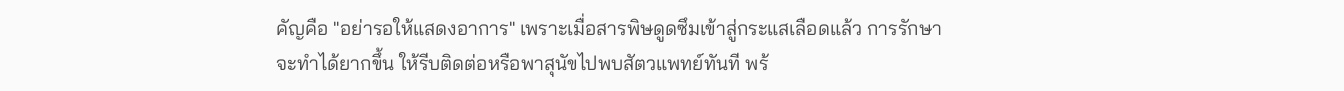คัญคือ "อย่ารอให้แสดงอาการ" เพราะเมื่อสารพิษดูดซึมเข้าสู่กระแสเลือดแล้ว การรักษาจะทำได้ยากขึ้น ให้รีบติดต่อหรือพาสุนัขไปพบสัตวแพทย์ทันที พร้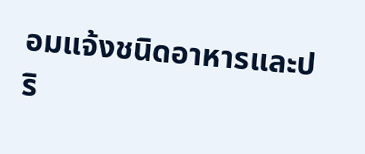อมแจ้งชนิดอาหารและปริ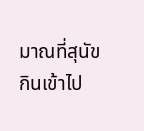มาณที่สุนัขกินเข้าไป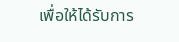เพื่อให้ได้รับการ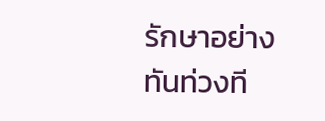รักษาอย่างทันท่วงที